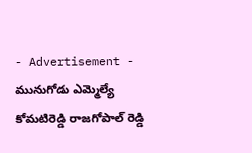- Advertisement -
మునుగోడు ఎమ్మెల్యే కోమటిరెడ్డి రాజగోపాల్ రెడ్డి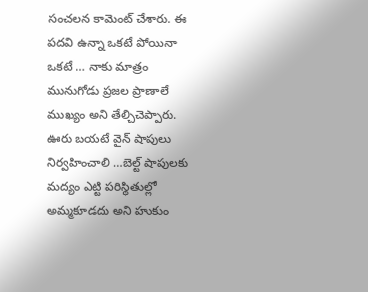సంచలన కామెంట్ చేశారు. ఈ పదవి ఉన్నా ఒకటే పోయినా ఒకటే … నాకు మాత్రం మునుగోడు ప్రజల ప్రాణాలే ముఖ్యం అని తేల్చిచెప్పారు.
ఊరు బయటే వైన్ షాపులు నిర్వహించాలి …బెల్ట్ షాపులకు మద్యం ఎట్టి పరిస్థితుల్లో అమ్మకూడదు అని హుకుం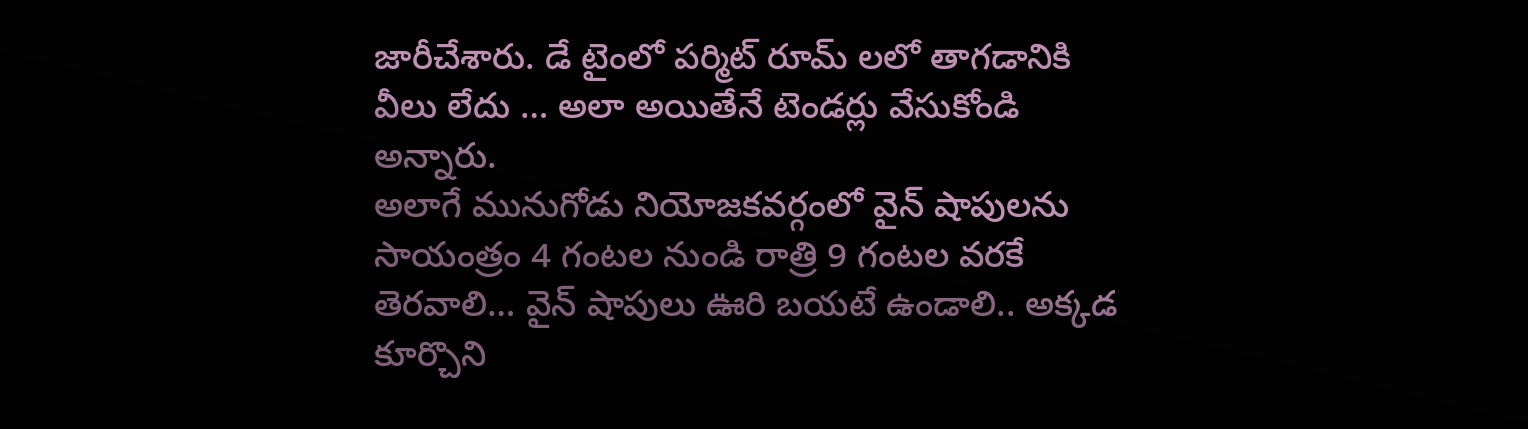జారీచేశారు. డే టైంలో పర్మిట్ రూమ్ లలో తాగడానికి వీలు లేదు … అలా అయితేనే టెండర్లు వేసుకోండి అన్నారు.
అలాగే మునుగోడు నియోజకవర్గంలో వైన్ షాపులను సాయంత్రం 4 గంటల నుండి రాత్రి 9 గంటల వరకే తెరవాలి… వైన్ షాపులు ఊరి బయటే ఉండాలి.. అక్కడ కూర్చొని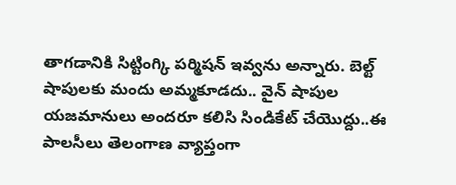తాగడానికి సిట్టింగ్కి పర్మిషన్ ఇవ్వను అన్నారు. బెల్ట్ షాపులకు మందు అమ్మకూడదు.. వైన్ షాపుల యజమానులు అందరూ కలిసి సిండికేట్ చేయొద్దు..ఈ పాలసీలు తెలంగాణ వ్యాప్తంగా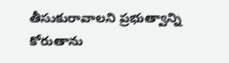తీసుకురావాలని ప్రభుత్వాన్ని కోరుతాను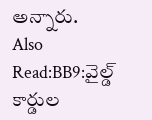అన్నారు.
Also Read:BB9:వైల్డ్ కార్డుల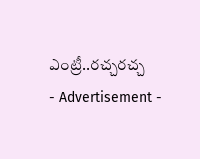ఎంట్రీ..రచ్చరచ్చ
- Advertisement -